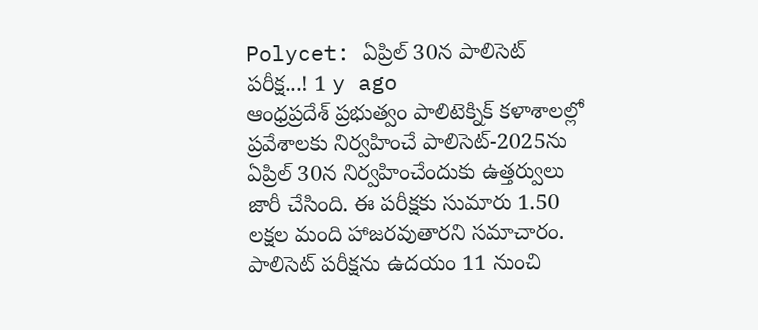Polycet: ఏప్రిల్ 30న పాలిసెట్ పరీక్ష...! 1 y ago
ఆంధ్రప్రదేశ్ ప్రభుత్వం పాలిటెక్నిక్ కళాశాలల్లో ప్రవేశాలకు నిర్వహించే పాలిసెట్-2025ను ఏప్రిల్ 30న నిర్వహించేందుకు ఉత్తర్వులు జారీ చేసింది. ఈ పరీక్షకు సుమారు 1.50 లక్షల మంది హాజరవుతారని సమాచారం. పాలిసెట్ పరీక్షను ఉదయం 11 నుంచి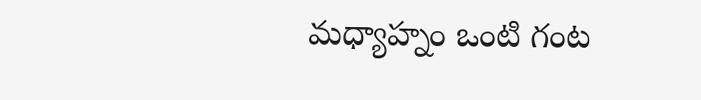మధ్యాహ్నం ఒంటి గంట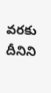వరకు దీనిని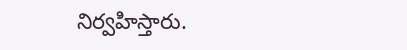నిర్వహిస్తారు.